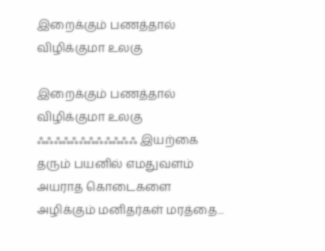இறைக்கும் பணத்தால் விழிக்குமா உலகு

இறைக்கும் பணத்தால் விழிக்குமா உலகு ஃஃஃஃஃஃஃஃஃஃஃஃ இயற்கை தரும் பயனில் எமதுவளம் அயராத கொடைகளை அழிக்கும் மனிதர்கள் மரத்தை...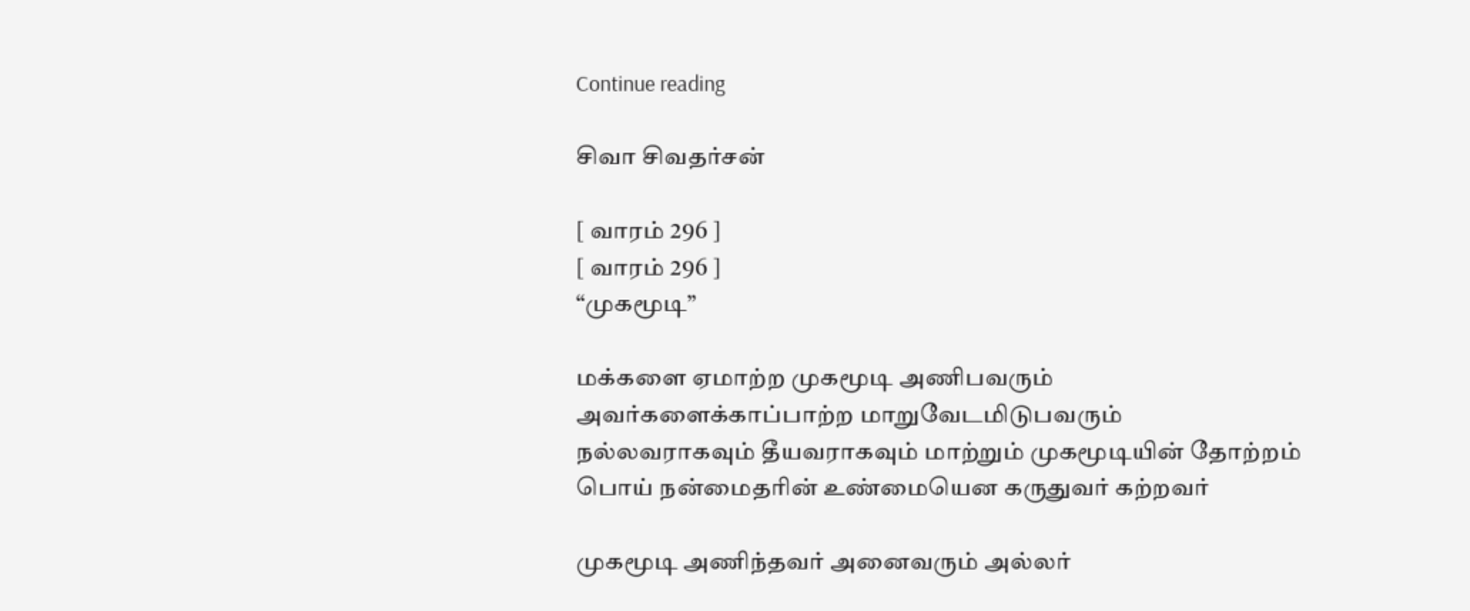Continue reading

சிவா சிவதர்சன்

[ வாரம் 296 ]
[ வாரம் 296 ]
“முகமூடி”

மக்களை ஏமாற்ற முகமூடி அணிபவரும்
அவர்களைக்காப்பாற்ற மாறுவேடமிடுபவரும்
நல்லவராகவும் தீயவராகவும் மாற்றும் முகமூடியின் தோற்றம்
பொய் நன்மைதரின் உண்மையென கருதுவர் கற்றவர்

முகமூடி அணிந்தவர் அனைவரும் அல்லர்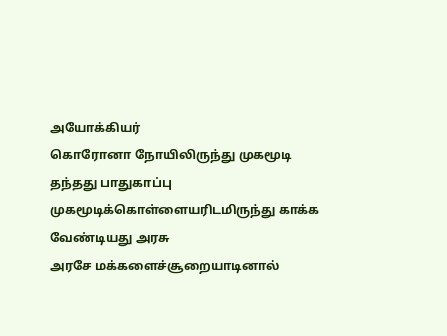அயோக்கியர்
கொரோனா நோயிலிருந்து முகமூடி தந்தது பாதுகாப்பு
முகமூடிக்கொள்ளையரிடமிருந்து காக்க வேண்டியது அரசு
அரசே மக்களைச்சூறையாடினால்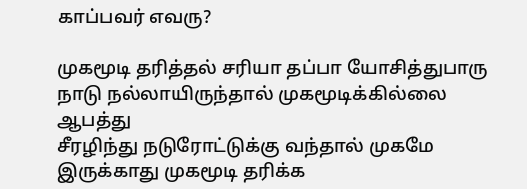காப்பவர் எவரு?

முகமூடி தரித்தல் சரியா தப்பா யோசித்துபாரு
நாடு நல்லாயிருந்தால் முகமூடிக்கில்லை ஆபத்து
சீரழிந்து நடுரோட்டுக்கு வந்தால் முகமே இருக்காது முகமூடி தரிக்க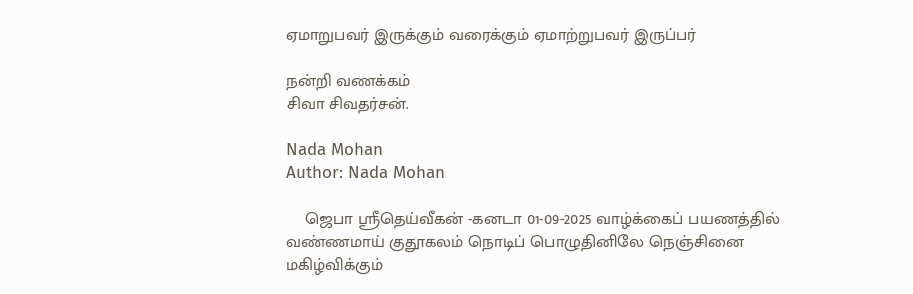ஏமாறுபவர் இருக்கும் வரைக்கும் ஏமாற்றுபவர் இருப்பர்

நன்றி வணக்கம்
சிவா சிவதர்சன்.

Nada Mohan
Author: Nada Mohan

    ஜெபா ஸ்ரீதெய்வீகன் -கனடா 01-09-2025 வாழ்க்கைப் பயணத்தில் வண்ணமாய் குதூகலம் நொடிப் பொழுதினிலே நெஞ்சினை மகிழ்விக்கும்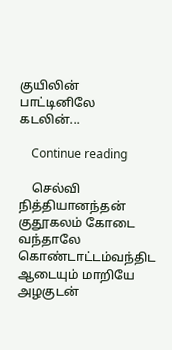குயிலின் பாட்டினிலே கடலின்...

    Continue reading

    செல்வி நித்தியானந்தன் குதூகலம் கோடை வந்தாலே கொண்டாட்டம்வந்திட ஆடையும் மாறியே அழகுடன்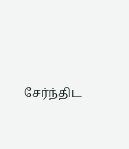சேர்ந்திட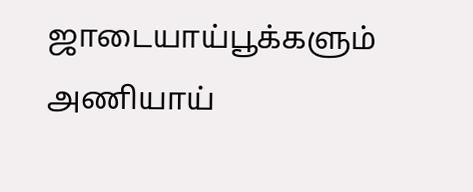ஜாடையாய்பூக்களும் அணியாய்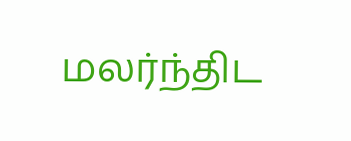மலர்ந்திட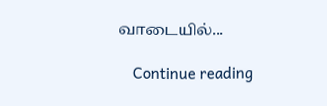வாடையில்...

    Continue reading